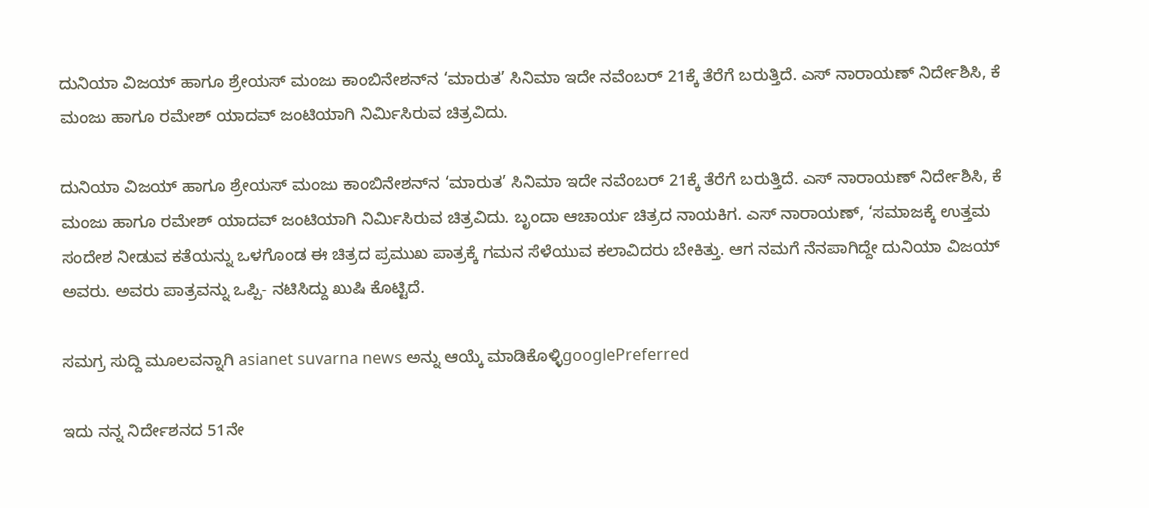ದುನಿಯಾ ವಿಜಯ್‌ ಹಾಗೂ ಶ್ರೇಯಸ್‌ ಮಂಜು ಕಾಂಬಿನೇಶನ್‌ನ ‘ಮಾರುತ’ ಸಿನಿಮಾ ಇದೇ ನವೆಂಬರ್‌ 21ಕ್ಕೆ ತೆರೆಗೆ ಬರುತ್ತಿದೆ. ಎಸ್‌ ನಾರಾಯಣ್‌ ನಿರ್ದೇಶಿಸಿ, ಕೆ ಮಂಜು ಹಾಗೂ ರಮೇಶ್‌ ಯಾದವ್‌ ಜಂಟಿಯಾಗಿ ನಿರ್ಮಿಸಿರುವ ಚಿತ್ರವಿದು.

ದುನಿಯಾ ವಿಜಯ್‌ ಹಾಗೂ ಶ್ರೇಯಸ್‌ ಮಂಜು ಕಾಂಬಿನೇಶನ್‌ನ ‘ಮಾರುತ’ ಸಿನಿಮಾ ಇದೇ ನವೆಂಬರ್‌ 21ಕ್ಕೆ ತೆರೆಗೆ ಬರುತ್ತಿದೆ. ಎಸ್‌ ನಾರಾಯಣ್‌ ನಿರ್ದೇಶಿಸಿ, ಕೆ ಮಂಜು ಹಾಗೂ ರಮೇಶ್‌ ಯಾದವ್‌ ಜಂಟಿಯಾಗಿ ನಿರ್ಮಿಸಿರುವ ಚಿತ್ರವಿದು. ಬೃಂದಾ ಆಚಾರ್ಯ ಚಿತ್ರದ ನಾಯಕಿಗ. ಎಸ್‌ ನಾರಾಯಣ್‌, ‘ಸಮಾಜಕ್ಕೆ ಉತ್ತಮ ಸಂದೇಶ ನೀಡುವ ಕತೆಯನ್ನು ಒಳಗೊಂಡ ಈ ಚಿತ್ರದ ಪ್ರಮುಖ ಪಾತ್ರಕ್ಕೆ ಗಮನ ಸೆಳೆಯುವ ಕಲಾವಿದರು ಬೇಕಿತ್ತು. ಆಗ ನಮಗೆ ನೆನಪಾಗಿದ್ದೇ ದುನಿಯಾ ವಿಜಯ್‌ ಅವರು. ಅವರು ಪಾತ್ರವನ್ನು ಒಪ್ಪಿ- ನಟಿಸಿದ್ದು ಖುಷಿ ಕೊಟ್ಟಿದೆ.

ಸಮಗ್ರ ಸುದ್ದಿ ಮೂಲವನ್ನಾಗಿ asianet suvarna news ಅನ್ನು ಆಯ್ಕೆ ಮಾಡಿಕೊಳ್ಳಿgooglePreferred

ಇದು ನನ್ನ ನಿರ್ದೇಶನದ 51ನೇ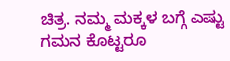ಚಿತ್ರ. ನಮ್ಮ ಮಕ್ಕಳ ಬಗ್ಗೆ ಎಷ್ಟು ಗಮನ ಕೊಟ್ಟರೂ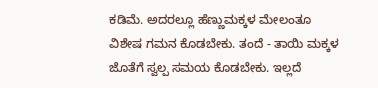ಕಡಿಮೆ. ಅದರಲ್ಲೂ ಹೆಣ್ಣುಮಕ್ಕಳ ಮೇಲಂತೂ ವಿಶೇಷ ಗಮನ ಕೊಡಬೇಕು. ತಂದೆ - ತಾಯಿ ಮಕ್ಕಳ ಜೊತೆಗೆ ಸ್ವಲ್ಪ ಸಮಯ ಕೊಡಬೇಕು. ಇಲ್ಲದೆ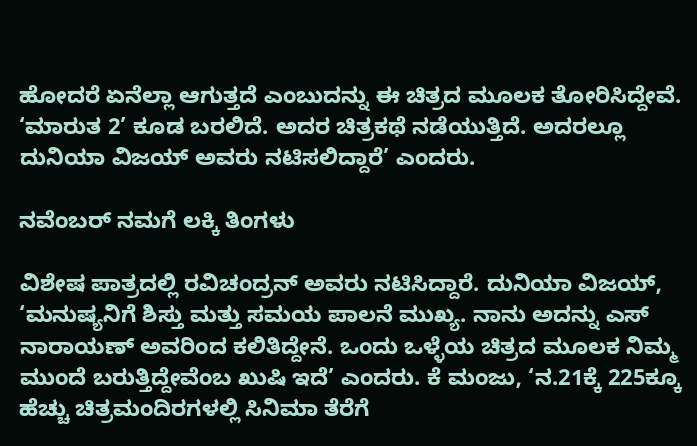ಹೋದರೆ ಏನೆಲ್ಲಾ ಆಗುತ್ತದೆ ಎಂಬುದನ್ನು ಈ ಚಿತ್ರದ ಮೂಲಕ ತೋರಿಸಿದ್ದೇವೆ. ‘ಮಾರುತ 2’ ಕೂಡ ಬರಲಿದೆ. ಅದರ ಚಿತ್ರಕಥೆ ನಡೆಯುತ್ತಿದೆ. ಅದರಲ್ಲೂ ದುನಿಯಾ ವಿಜಯ್‌ ಅವರು ನಟಿಸಲಿದ್ದಾರೆ’ ಎಂದರು.

ನವೆಂಬರ್‌ ನಮಗೆ ಲಕ್ಕಿ ತಿಂಗಳು

ವಿಶೇಷ ಪಾತ್ರದಲ್ಲಿ ರವಿಚಂದ್ರನ್‌ ಅವರು ನಟಿಸಿದ್ದಾರೆ. ದುನಿಯಾ ವಿಜಯ್‌, ‘ಮನುಷ್ಯನಿಗೆ ಶಿಸ್ತು ಮತ್ತು ಸಮಯ ಪಾಲನೆ ಮುಖ್ಯ. ನಾನು ಅದನ್ನು ಎಸ್‌ ನಾರಾಯಣ್‌ ಅವರಿಂದ ಕಲಿತಿದ್ದೇನೆ. ಒಂದು ಒಳ್ಳೆಯ ಚಿತ್ರದ ಮೂಲಕ ನಿಮ್ಮ ಮುಂದೆ ಬರುತ್ತಿದ್ದೇವೆಂಬ ಖುಷಿ ಇದೆ’ ಎಂದರು. ಕೆ ಮಂಜು, ‘ನ.21ಕ್ಕೆ 225ಕ್ಕೂ ಹೆಚ್ಚು ಚಿತ್ರಮಂದಿರಗಳಲ್ಲಿ ಸಿನಿಮಾ ತೆರೆಗೆ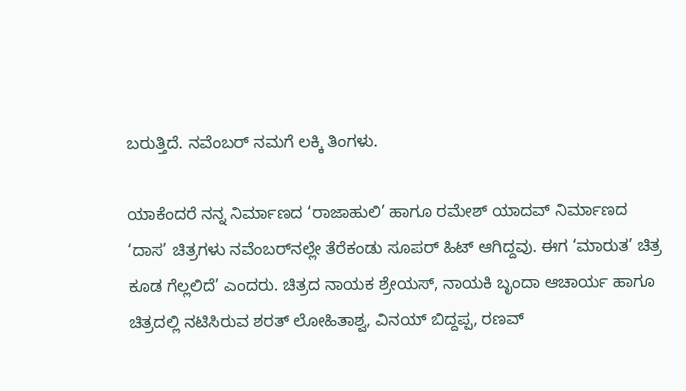ಬರುತ್ತಿದೆ. ನವೆಂಬರ್‌ ನಮಗೆ ಲಕ್ಕಿ ತಿಂಗಳು.

ಯಾಕೆಂದರೆ ನನ್ನ ನಿರ್ಮಾಣದ ‘ರಾಜಾಹುಲಿ’ ಹಾಗೂ ರಮೇಶ್‌ ಯಾದವ್‌ ನಿರ್ಮಾಣದ ‘ದಾಸ’ ಚಿತ್ರಗಳು ನವೆಂಬರ್‌ನಲ್ಲೇ ತೆರೆಕಂಡು ಸೂಪರ್‌ ಹಿಟ್‌ ಆಗಿದ್ದವು. ಈಗ ‘ಮಾರುತ’ ಚಿತ್ರ ಕೂಡ ಗೆಲ್ಲಲಿದೆ’ ಎಂದರು. ಚಿತ್ರದ ನಾಯಕ ಶ್ರೇಯಸ್‌, ನಾಯಕಿ ಬೃಂದಾ ಆಚಾರ್ಯ ಹಾಗೂ ಚಿತ್ರದಲ್ಲಿ ನಟಿಸಿರುವ ಶರತ್‌ ಲೋಹಿತಾಶ್ವ, ವಿನಯ್‌ ಬಿದ್ದಪ್ಪ, ರಣವ್‌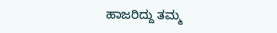ಹಾಜರಿದ್ದು ತಮ್ಮ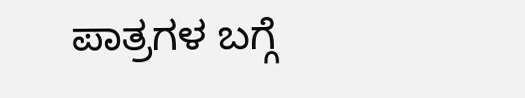ಪಾತ್ರಗಳ ಬಗ್ಗೆ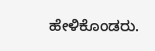ಹೇಳಿಕೊಂಡರು.